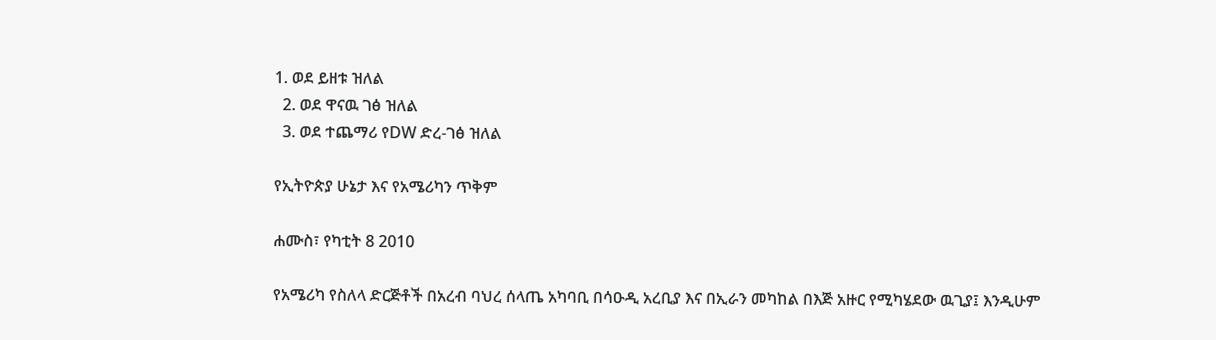1. ወደ ይዘቱ ዝለል
  2. ወደ ዋናዉ ገፅ ዝለል
  3. ወደ ተጨማሪ የDW ድረ-ገፅ ዝለል

የኢትዮጵያ ሁኔታ እና የአሜሪካን ጥቅም

ሐሙስ፣ የካቲት 8 2010

የአሜሪካ የስለላ ድርጅቶች በአረብ ባህረ ሰላጤ አካባቢ በሳዑዲ አረቢያ እና በኢራን መካከል በእጅ አዙር የሚካሄደው ዉጊያ፤ እንዲሁም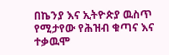በኬንያ እና ኢትዮጵያ ዉስጥ የሚታየው የሕዝብ ቁጣና እና ተቃዉሞ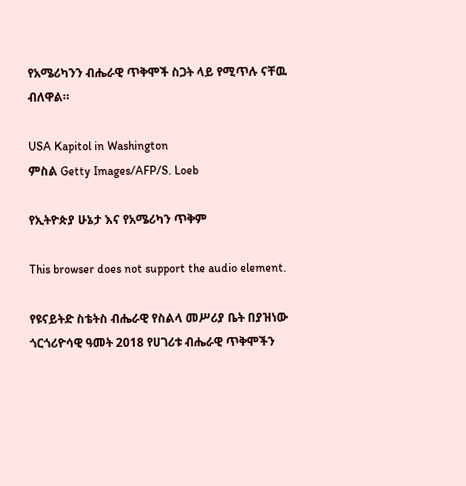የአሜሪካንን ብሔራዊ ጥቅሞች ስጋት ላይ የሚጥሉ ናቸዉ ብለዋል።

USA Kapitol in Washington
ምስል Getty Images/AFP/S. Loeb

የኢትዮጵያ ሁኔታ እና የአሜሪካን ጥቅም

This browser does not support the audio element.

የዩናይትድ ስቴትስ ብሔራዊ የስልላ መሥሪያ ቤት በያዝነው ጎርጎሪዮሳዊ ዓመት 2018 የሀገሪቱ ብሔራዊ ጥቅሞችን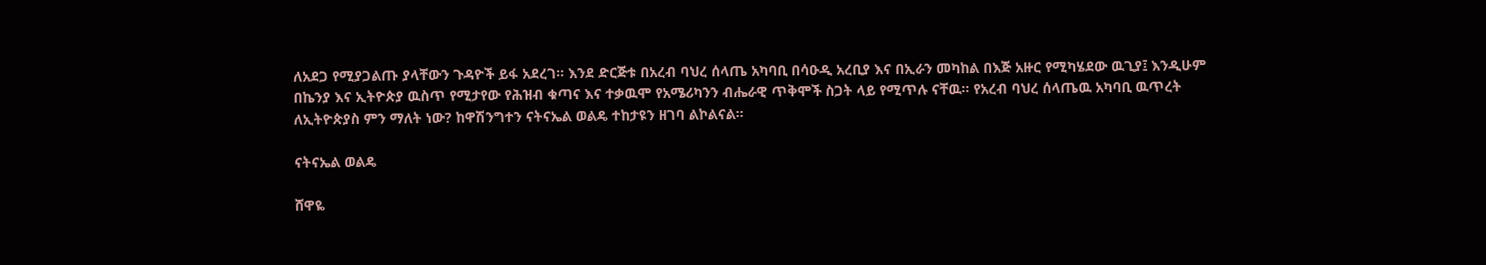ለአደጋ የሚያጋልጡ ያላቸውን ጉዳዮች ይፋ አደረገ። እንደ ድርጅቱ በአረብ ባህረ ሰላጤ አካባቢ በሳዑዲ አረቢያ እና በኢራን መካከል በእጅ አዙር የሚካሄደው ዉጊያ፤ እንዲሁም በኬንያ እና ኢትዮጵያ ዉስጥ የሚታየው የሕዝብ ቁጣና እና ተቃዉሞ የአሜሪካንን ብሔራዊ ጥቅሞች ስጋት ላይ የሚጥሉ ናቸዉ። የአረብ ባህረ ሰላጤዉ አካባቢ ዉጥረት ለኢትዮጵያስ ምን ማለት ነው? ከዋሽንግተን ናትናኤል ወልዴ ተከታዩን ዘገባ ልኮልናል።

ናትናኤል ወልዴ

ሸዋዬ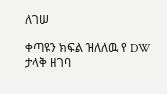ለገሠ

ቀጣዩን ክፍል ዝለለዉ የ DW ታላቅ ዘገባ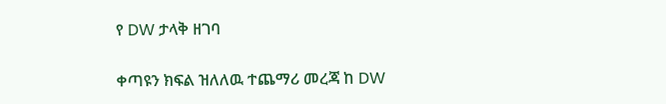የ DW ታላቅ ዘገባ

ቀጣዩን ክፍል ዝለለዉ ተጨማሪ መረጃ ከ DW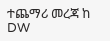ተጨማሪ መረጃ ከ DW